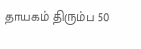தாயகம் திரும்ப 50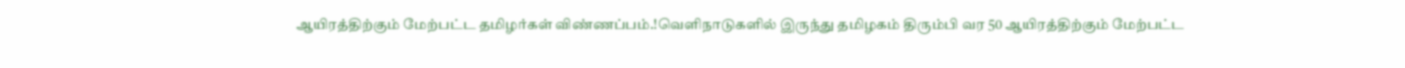ஆயிரத்திற்கும் மேற்பட்ட தமிழர்கள் விண்ணப்பம்.!வெளிநாடுகளில் இருந்து தமிழகம் திரும்பி வர 50 ஆயிரத்திற்கும் மேற்பட்ட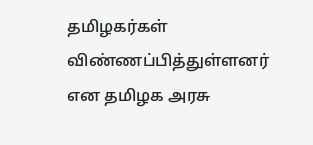தமிழகர்கள் விண்ணப்பித்துள்ளனர் என தமிழக அரசு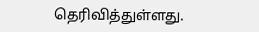தெரிவித்துள்ளது.